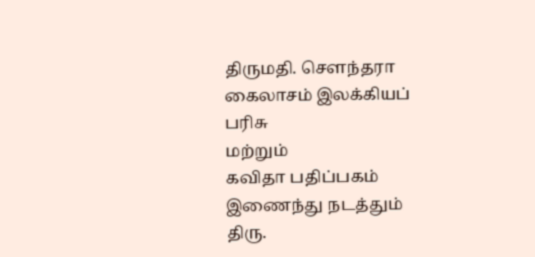திருமதி. சௌந்தரா கைலாசம் இலக்கியப் பரிசு
மற்றும்
கவிதா பதிப்பகம் இணைந்து நடத்தும்
திரு.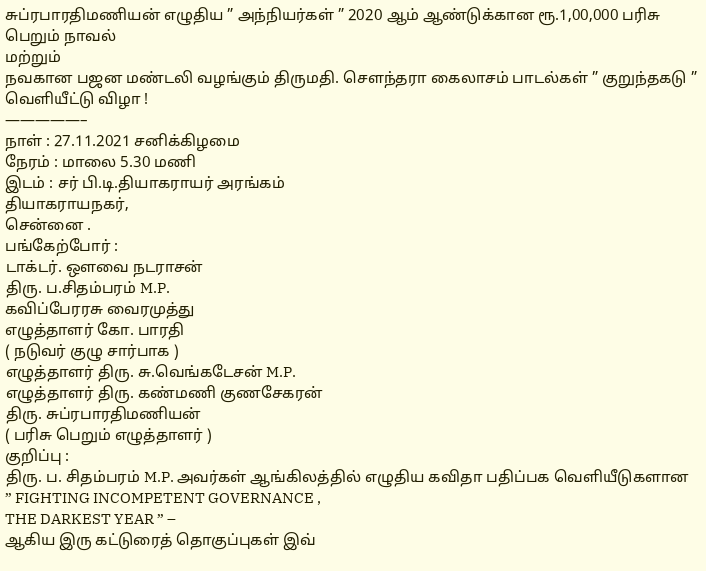சுப்ரபாரதிமணியன் எழுதிய ” அந்நியர்கள் ” 2020 ஆம் ஆண்டுக்கான ரூ.1,00,000 பரிசு பெறும் நாவல்
மற்றும்
நவகான பஜன மண்டலி வழங்கும் திருமதி. சௌந்தரா கைலாசம் பாடல்கள் ” குறுந்தகடு ”
வெளியீட்டு விழா !
—————–
நாள் : 27.11.2021 சனிக்கிழமை
நேரம் : மாலை 5.30 மணி
இடம் : சர் பி.டி.தியாகராயர் அரங்கம்
தியாகராயநகர்,
சென்னை .
பங்கேற்போர் :
டாக்டர். ஒளவை நடராசன்
திரு. ப.சிதம்பரம் M.P.
கவிப்பேரரசு வைரமுத்து
எழுத்தாளர் கோ. பாரதி
( நடுவர் குழு சார்பாக )
எழுத்தாளர் திரு. சு.வெங்கடேசன் M.P.
எழுத்தாளர் திரு. கண்மணி குணசேகரன்
திரு. சுப்ரபாரதிமணியன்
( பரிசு பெறும் எழுத்தாளர் )
குறிப்பு :
திரு. ப. சிதம்பரம் M.P. அவர்கள் ஆங்கிலத்தில் எழுதிய கவிதா பதிப்பக வெளியீடுகளான
” FIGHTING INCOMPETENT GOVERNANCE ,
THE DARKEST YEAR ” –
ஆகிய இரு கட்டுரைத் தொகுப்புகள் இவ்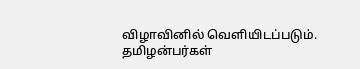விழாவினில் வெளியிடப்படும்.
தமிழன்பர்கள்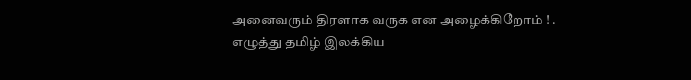அனைவரும் திரளாக வருக என அழைக்கிறோம் ! .
எழுத்து தமிழ் இலக்கிய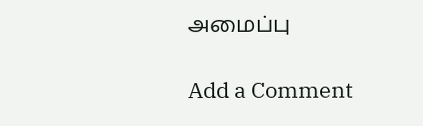அமைப்பு

Add a Comment